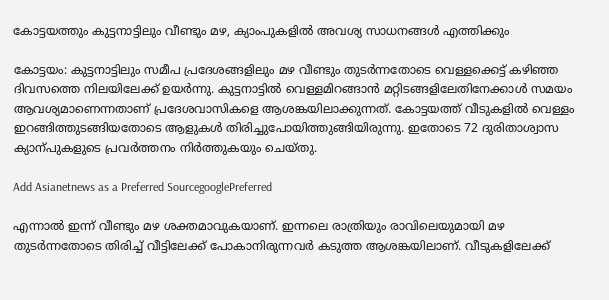കോട്ടയത്തും കുട്ടനാട്ടിലും വീണ്ടും മഴ, ക്യാംപുകളില്‍ അവശ്യ സാധനങ്ങള്‍ എത്തിക്കും

കോട്ടയം: കുട്ടനാട്ടിലും സമീപ പ്രദേശങ്ങളിലും മഴ വീണ്ടും തുടര്‍ന്നതോടെ വെള്ളക്കെട്ട് കഴിഞ്ഞ ദിവസത്തെ നിലയിലേക്ക് ഉയര്‍ന്നു. കുട്ടനാട്ടില്‍ വെള്ളമിറങ്ങാന്‍ മറ്റിടങ്ങളിലേതിനേക്കാള്‍ സമയം ആവശ്യമാണെന്നതാണ് പ്രദേശവാസികളെ ആശങ്കയിലാക്കുന്നത്. കോട്ടയത്ത് വീടുകളില്‍ വെള്ളം ഇറങ്ങിത്തുടങ്ങിയതോടെ ആളുകള്‍ തിരിച്ചുപോയിത്തുങ്ങിയിരുന്നു. ഇതോടെ 72 ദുരിതാശ്വാസ ക്യാന്പുകളുടെ പ്രവര്‍ത്തനം നിര്‍ത്തുകയും ചെയ്തു.

Add Asianetnews as a Preferred SourcegooglePreferred

എന്നാല്‍ ഇന്ന് വീണ്ടും മഴ ശക്തമാവുകയാണ്. ഇന്നലെ രാത്രിയും രാവിലെയുമായി മഴ തുടര്‍ന്നതോടെ തിരിച്ച് വീട്ടിലേക്ക് പോകാനിരുന്നവര്‍ കടുത്ത ആശങ്കയിലാണ്. വീടുകളിലേക്ക്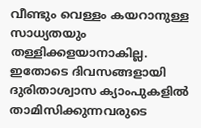വീണ്ടും വെള്ളം കയറാനുള്ള സാധ്യതയും തള്ളിക്കളയാനാകില്ല. ഇതോടെ ദിവസങ്ങളായി ദുരിതാശ്വാസ ക്യാംപുകളില്‍ താമിസിക്കുന്നവരുടെ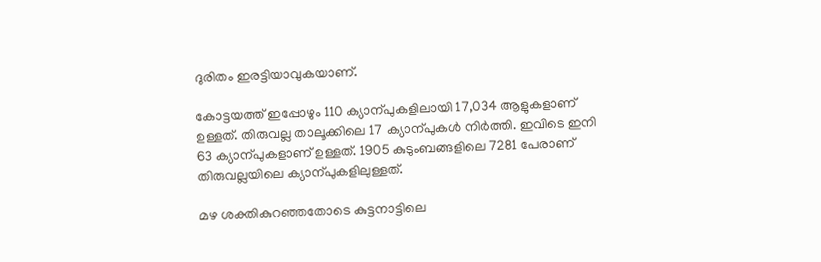ദുരിതം ഇരട്ടിയാവുകയാണ്.

കോട്ടയത്ത് ഇപ്പോഴും 110 ക്യാന്പുകളിലായി 17,034 ആളുകളാണ് ഉള്ളത്. തിരുവല്ല താലൂക്കിലെ 17 ക്യാന്പുകള്‍ നിര്‍ത്തി. ഇവിടെ ഇനി 63 ക്യാന്പുകളാണ് ഉള്ളത്. 1905 കുടുംബങ്ങളിലെ 7281 പേരാണ് തിരുവല്ലയിലെ ക്യാന്പുകളിലുള്ളത്.

മഴ ശക്തികുറഞ്ഞതോടെ കുട്ടനാട്ടിലെ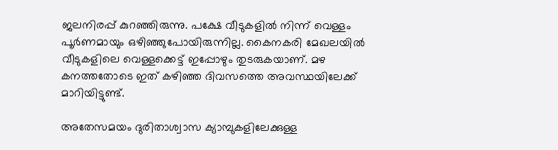ജലനിരപ്പ് കുറഞ്ഞിരുന്നു. പക്ഷേ വീടുകളില്‍ നിന്ന് വെള്ളം പൂര്‍ണമായും ഒഴിഞ്ഞുപോയിരുന്നില്ല. കൈനകരി മേഖലയില്‍ വീടുകളിലെ വെള്ളക്കെട്ട് ഇപ്പോഴും തുടരുകയാണ്. മഴ കനത്തതോടെ ഇത് കഴിഞ്ഞ ദിവസത്തെ അവസ്ഥയിലേക്ക് മാറിയിട്ടുണ്ട്.

അതേസമയം ദുരിതാശ്വാസ ക്യാമ്പുകളിലേക്കുള്ള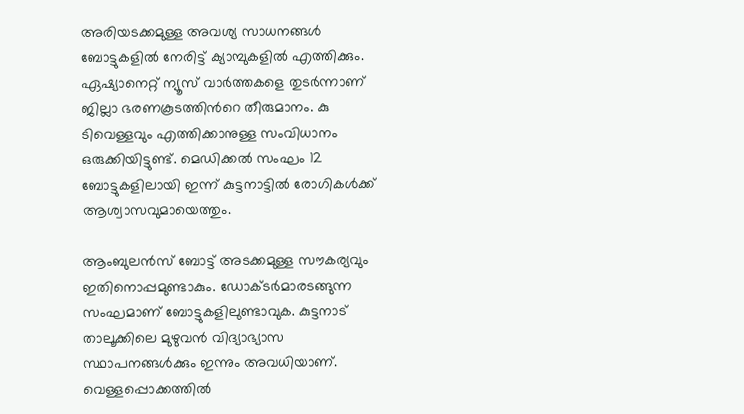അരിയടക്കമുള്ള അവശ്യ സാധനങ്ങള്‍ ബോട്ടുകളില്‍ നേരിട്ട് ക്യാമ്പുകളില്‍ എത്തിക്കും. ഏഷ്യാനെറ്റ് ന്യൂസ് വാര്‍ത്തകളെ തുടര്‍ന്നാണ് ജില്ലാ ഭരണകൂടത്തിന്‍റെ തീരുമാനം. കു ടിവെള്ളവും എത്തിക്കാനുള്ള സംവിധാനം ഒരുക്കിയിട്ടുണ്ട്. മെഡിക്കല്‍ സംഘം 12 ബോട്ടുകളിലായി ഇന്ന് കുട്ടനാട്ടില്‍ രോഗികള്‍ക്ക് ആശ്വാസവുമായെത്തും.

ആംബുലന്‍‍സ് ബോട്ട് അടക്കമുള്ള സൗകര്യവും ഇതിനൊപ്പമുണ്ടാകും. ഡോക്ടര്‍മാരടങ്ങുന്ന സംഘമാണ് ബോട്ടുകളിലുണ്ടാവുക. കുട്ടനാട് താലൂക്കിലെ മുഴുവന്‍ വിദ്യാഭ്യാസ സ്ഥാപനങ്ങള്‍ക്കും ഇന്നും അവധിയാണ്. വെള്ളപ്പൊക്കത്തിൽ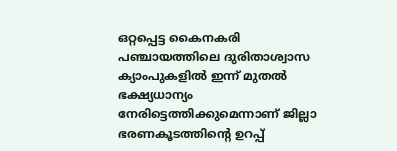ഒറ്റപ്പെട്ട കൈനകരി പഞ്ചായത്തിലെ ദുരിതാശ്വാസ ക്യാംപുകളിൽ ഇന്ന് മുതൽ ഭക്ഷ്യധാന്യം നേരിട്ടെത്തിക്കുമെന്നാണ് ജില്ലാ ഭരണകൂടത്തിന്റെ ഉറപ്പ്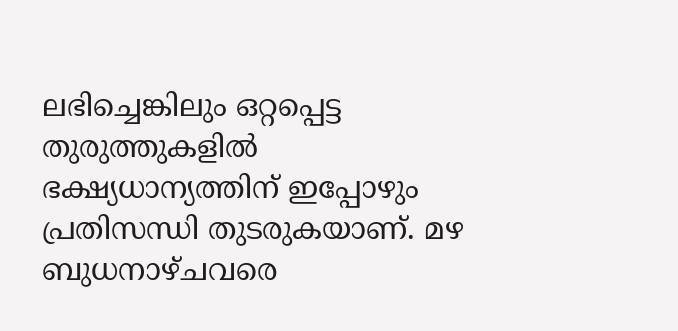ലഭിച്ചെങ്കിലും ഒറ്റപ്പെട്ട തുരുത്തുകളിൽ ഭക്ഷ്യധാന്യത്തിന് ഇപ്പോഴും പ്രതിസന്ധി തുടരുകയാണ്. മഴ ബുധനാഴ്ചവരെ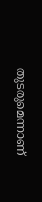തുടരുമെന്നാണ്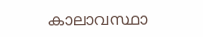കാലാവസ്ഥാ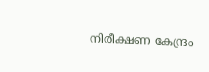നിരീക്ഷണ കേന്ദ്രം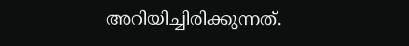അറിയിച്ചിരിക്കുന്നത്.